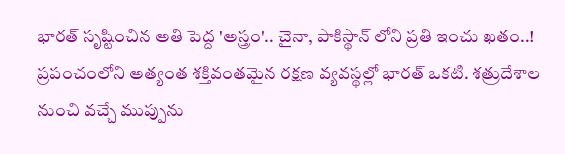భారత్ సృష్టించిన అతి పెద్ద 'అస్త్రం'.. చైనా, పాకిస్థాన్ లోని ప్రతి ఇంచు ఖతం..!
ప్రపంచంలోని అత్యంత శక్తివంతమైన రక్షణ వ్యవస్థల్లో భారత్ ఒకటి. శత్రుదేశాల నుంచి వచ్చే ముప్పును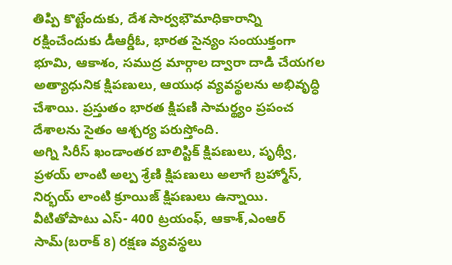తిప్పి కొట్టేందుకు, దేశ సార్వభౌమాధికారాన్ని రక్షించేందుకు డీఆర్డీఓ, భారత సైన్యం సంయుక్తంగా భూమి, ఆకాశం, సముద్ర మార్గాల ద్వారా దాడి చేయగల అత్యాధునిక క్షిపణులు, ఆయుధ వ్యవస్థలను అభివృద్ధి చేశాయి. ప్రస్తుతం భారత క్షిపణి సామర్థ్యం ప్రపంచ దేశాలను సైతం ఆశ్చర్య పరుస్తోంది.
అగ్ని సిరీస్ ఖండాంతర బాలిస్టిక్ క్షిపణులు, పృథ్వీ, ప్రళయ్ లాంటి అల్ప శ్రేణి క్షిపణులు అలాగే బ్రహ్మోస్, నిర్భయ్ లాంటి క్రూయిజ్ క్షిపణులు ఉన్నాయి. వీటితోపాటు ఎస్- 400 ట్రయంఫ్, ఆకాశ్,ఎంఆర్ సామ్(బరాక్ 8) రక్షణ వ్యవస్థలు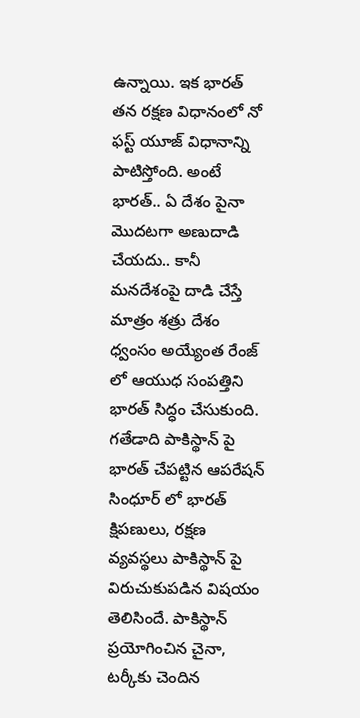ఉన్నాయి. ఇక భారత్ తన రక్షణ విధానంలో నో ఫస్ట్ యూజ్ విధానాన్ని పాటిస్తోంది. అంటే భారత్.. ఏ దేశం పైనా మొదటగా అణుదాడి చేయదు.. కానీ మనదేశంపై దాడి చేస్తే మాత్రం శత్రు దేశం ధ్వంసం అయ్యేంత రేంజ్ లో ఆయుధ సంపత్తిని భారత్ సిద్ధం చేసుకుంది. గతేడాది పాకిస్థాన్ పై భారత్ చేపట్టిన ఆపరేషన్ సింధూర్ లో భారత్ క్షిపణులు, రక్షణ వ్యవస్థలు పాకిస్థాన్ పై విరుచుకుపడిన విషయం తెలిసిందే. పాకిస్థాన్ ప్రయోగించిన చైనా, టర్కీకు చెందిన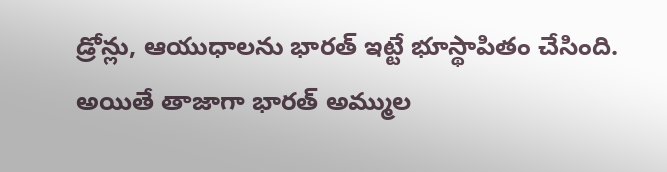డ్రోన్లు, ఆయుధాలను భారత్ ఇట్టే భూస్థాపితం చేసింది.
అయితే తాజాగా భారత్ అమ్ముల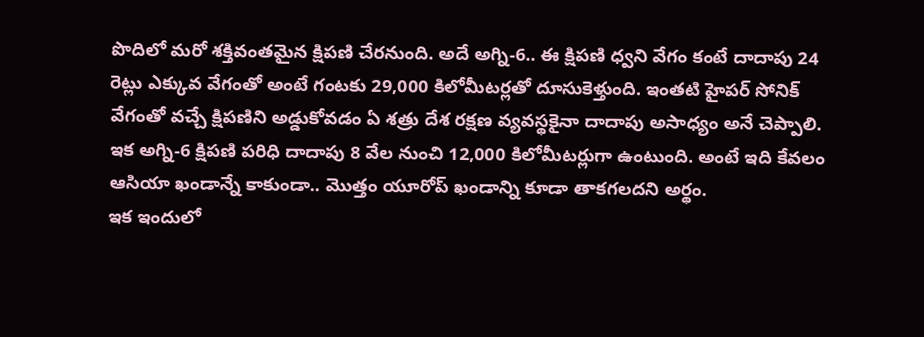పొదిలో మరో శక్తివంతమైన క్షిపణి చేరనుంది. అదే అగ్ని-6.. ఈ క్షిపణి ధ్వని వేగం కంటే దాదాపు 24 రెట్లు ఎక్కువ వేగంతో అంటే గంటకు 29,000 కిలోమీటర్లతో దూసుకెళ్తుంది. ఇంతటి హైపర్ సోనిక్ వేగంతో వచ్చే క్షిపణిని అడ్డుకోవడం ఏ శత్రు దేశ రక్షణ వ్యవస్థకైనా దాదాపు అసాధ్యం అనే చెప్పాలి. ఇక అగ్ని-6 క్షిపణి పరిధి దాదాపు 8 వేల నుంచి 12,000 కిలోమీటర్లుగా ఉంటుంది. అంటే ఇది కేవలం ఆసియా ఖండాన్నే కాకుండా.. మొత్తం యూరోప్ ఖండాన్ని కూడా తాకగలదని అర్థం.
ఇక ఇందులో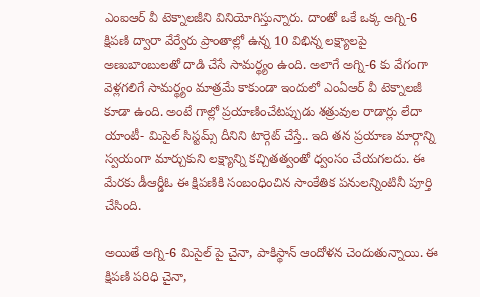ఎంఐఆర్ వీ టెక్నాలజీని వినియోగిస్తున్నారు. దాంతో ఒకే ఒక్క అగ్ని-6 క్షిపణి ద్వారా వేర్వేరు ప్రాంతాల్లో ఉన్న 10 విభిన్న లక్ష్యాలపై అణుబాంబులతో దాడి చేసే సామర్థ్యం ఉంది. అలాగే అగ్ని-6 కు వేగంగా వెళ్లగలిగే సామర్థ్యం మాత్రమే కాకుండా ఇందులో ఎంఏఆర్ వీ టెక్నాలజీ కూడా ఉంది. అంటే గాల్లో ప్రయాణించేటప్పుడు శత్రువుల రాడార్లు లేదా యాంటీ- మిసైల్ సిస్టమ్స్ దీనిని టార్గెట్ చేస్తే.. ఇది తన ప్రయాణ మార్గాన్ని స్వయంగా మార్చుకుని లక్ష్యాన్ని కచ్చితత్వంతో ధ్వంసం చేయగలదు. ఈ మేరకు డీఆర్డీఓ ఈ క్షిపణికి సంబంధించిన సాంకేతిక పనులన్నింటినీ పూర్తి చేసింది.

అయితే అగ్ని-6 మిసైల్ పై చైనా, పాకిస్థాన్ ఆందోళన చెందుతున్నాయి. ఈ క్షిపణి పరిధి చైనా,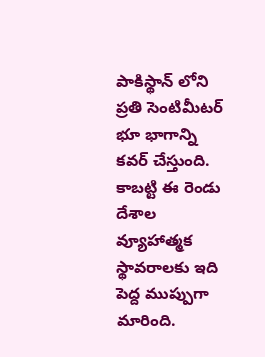పాకిస్థాన్ లోని ప్రతి సెంటిమీటర్ భూ భాగాన్ని కవర్ చేస్తుంది. కాబట్టి ఈ రెండు దేశాల వ్యూహాత్మక స్థావరాలకు ఇది పెద్ద ముప్పుగా మారింది.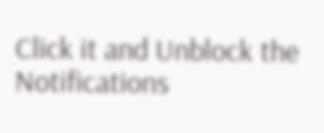Click it and Unblock the Notifications